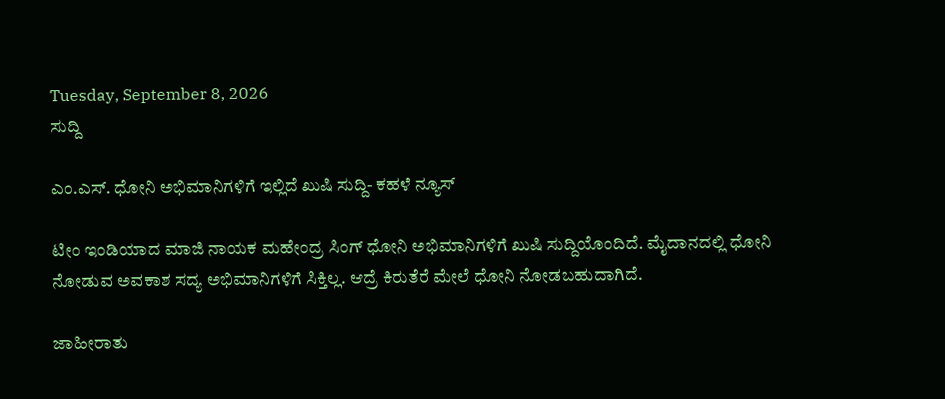Tuesday, September 8, 2026
ಸುದ್ದಿ

ಎಂ.ಎಸ್. ಧೋನಿ ಅಭಿಮಾನಿಗಳಿಗೆ ಇಲ್ಲಿದೆ ಖುಷಿ ಸುದ್ದಿ- ಕಹಳೆ ನ್ಯೂಸ್

ಟೀಂ ಇಂಡಿಯಾದ ಮಾಜಿ ನಾಯಕ ಮಹೇಂದ್ರ ಸಿಂಗ್ ಧೋನಿ ಅಭಿಮಾನಿಗಳಿಗೆ ಖುಷಿ ಸುದ್ದಿಯೊಂದಿದೆ. ಮೈದಾನದಲ್ಲಿ ಧೋನಿ ನೋಡುವ ಅವಕಾಶ ಸದ್ಯ ಅಭಿಮಾನಿಗಳಿಗೆ ಸಿಕ್ತಿಲ್ಲ. ಆದ್ರೆ ಕಿರುತೆರೆ ಮೇಲೆ ಧೋನಿ ನೋಡಬಹುದಾಗಿದೆ.

ಜಾಹೀರಾತು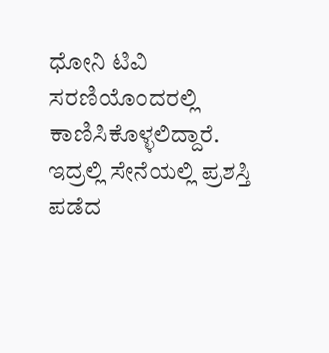ಧೋನಿ ಟಿವಿ ಸರಣಿಯೊಂದರಲ್ಲಿ ಕಾಣಿಸಿಕೊಳ್ಳಲಿದ್ದಾರೆ. ಇದ್ರಲ್ಲಿ ಸೇನೆಯಲ್ಲಿ ಪ್ರಶಸ್ತಿ ಪಡೆದ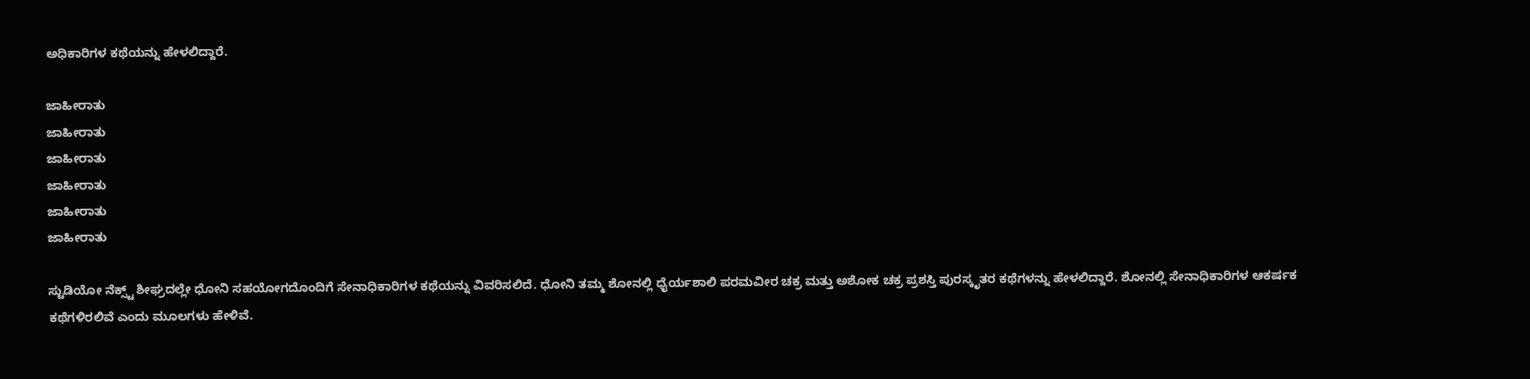ಅಧಿಕಾರಿಗಳ ಕಥೆಯನ್ನು ಹೇಳಲಿದ್ದಾರೆ.

ಜಾಹೀರಾತು
ಜಾಹೀರಾತು
ಜಾಹೀರಾತು
ಜಾಹೀರಾತು
ಜಾಹೀರಾತು
ಜಾಹೀರಾತು

ಸ್ಟುಡಿಯೋ ನೆಕ್ಸ್ಟ್ ಶೀಘ್ರದಲ್ಲೇ ಧೋನಿ ಸಹಯೋಗದೊಂದಿಗೆ ಸೇನಾಧಿಕಾರಿಗಳ ಕಥೆಯನ್ನು ವಿವರಿಸಲಿದೆ. ಧೋನಿ ತಮ್ಮ ಶೋನಲ್ಲಿ ಧೈರ್ಯಶಾಲಿ ಪರಮವೀರ ಚಕ್ರ ಮತ್ತು ಅಶೋಕ ಚಕ್ರ ಪ್ರಶಸ್ತಿ ಪುರಸ್ಕೃತರ ಕಥೆಗಳನ್ನು ಹೇಳಲಿದ್ದಾರೆ. ಶೋನಲ್ಲಿ ಸೇನಾಧಿಕಾರಿಗಳ ಆಕರ್ಷಕ ಕಥೆಗಳಿರಲಿವೆ ಎಂದು ಮೂಲಗಳು ಹೇಳಿವೆ.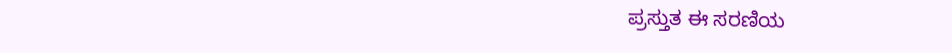ಪ್ರಸ್ತುತ ಈ ಸರಣಿಯ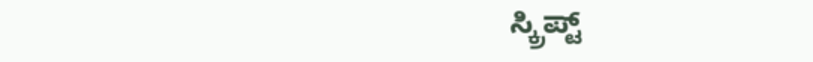ಸ್ಕ್ರಿಪ್ಟ್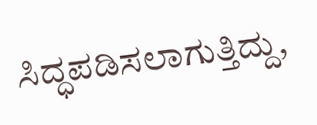ಸಿದ್ಧಪಡಿಸಲಾಗುತ್ತಿದ್ದು,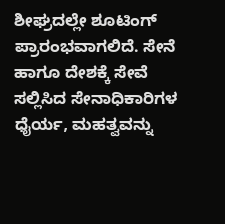ಶೀಘ್ರದಲ್ಲೇ ಶೂಟಿಂಗ್ ಪ್ರಾರಂಭವಾಗಲಿದೆ. ಸೇನೆ ಹಾಗೂ ದೇಶಕ್ಕೆ ಸೇವೆ ಸಲ್ಲಿಸಿದ ಸೇನಾಧಿಕಾರಿಗಳ ಧೈರ್ಯ, ಮಹತ್ವವನ್ನು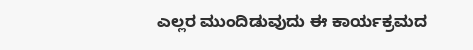ಎಲ್ಲರ ಮುಂದಿಡುವುದು ಈ ಕಾರ್ಯಕ್ರಮದ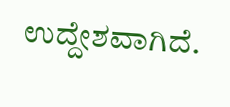ಉದ್ದೇಶವಾಗಿದೆ.